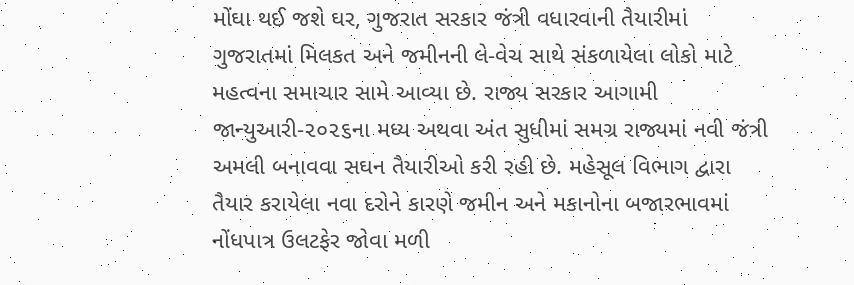મોંઘા થઈ જશે ઘર, ગુજરાત સરકાર જંત્રી વધારવાની તૈયારીમાં
ગુજરાતમાં મિલકત અને જમીનની લે-વેચ સાથે સંકળાયેલા લોકો માટે મહત્વના સમાચાર સામે આવ્યા છે. રાજ્ય સરકાર આગામી જાન્યુઆરી-૨૦૨૬ના મધ્ય અથવા અંત સુધીમાં સમગ્ર રાજ્યમાં નવી જંત્રી અમલી બનાવવા સઘન તૈયારીઓ કરી રહી છે. મહેસૂલ વિભાગ દ્વારા તૈયાર કરાયેલા નવા દરોને કારણે જમીન અને મકાનોના બજારભાવમાં નોંધપાત્ર ઉલટફેર જોવા મળી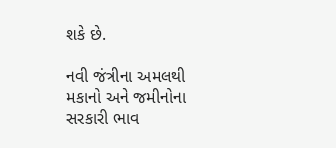શકે છે.

નવી જંત્રીના અમલથી મકાનો અને જમીનોના સરકારી ભાવ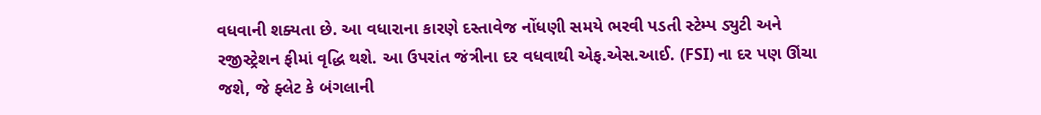વધવાની શક્યતા છે. આ વધારાના કારણે દસ્તાવેજ નોંધણી સમયે ભરવી પડતી સ્ટેમ્પ ડ્યુટી અને રજીસ્ટ્રેશન ફીમાં વૃદ્ધિ થશે. આ ઉપરાંત જંત્રીના દર વધવાથી એફ.એસ.આઈ. (FSI) ના દર પણ ઊંચા જશે, જે ફ્લેટ કે બંગલાની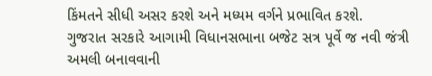કિંમતને સીધી અસર કરશે અને મધ્યમ વર્ગને પ્રભાવિત કરશે.
ગુજરાત સરકારે આગામી વિધાનસભાના બજેટ સત્ર પૂર્વે જ નવી જંત્રી અમલી બનાવવાની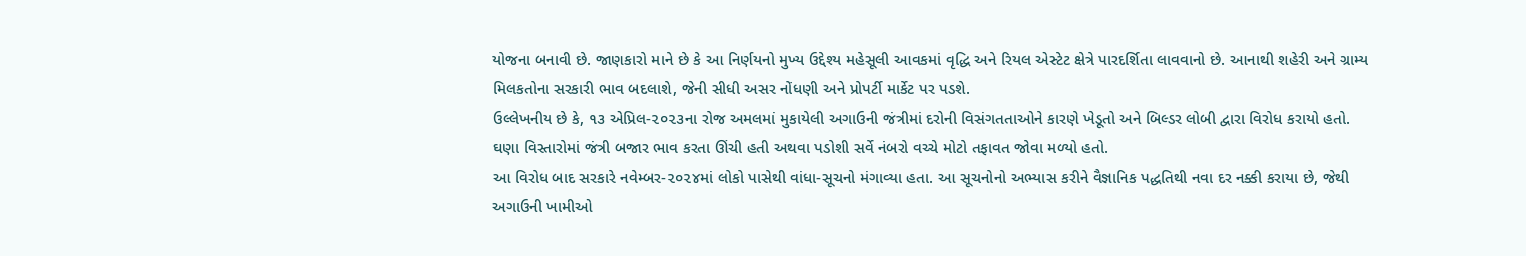યોજના બનાવી છે. જાણકારો માને છે કે આ નિર્ણયનો મુખ્ય ઉદ્દેશ્ય મહેસૂલી આવકમાં વૃદ્ધિ અને રિયલ એસ્ટેટ ક્ષેત્રે પારદર્શિતા લાવવાનો છે. આનાથી શહેરી અને ગ્રામ્ય મિલકતોના સરકારી ભાવ બદલાશે, જેની સીધી અસર નોંધણી અને પ્રોપર્ટી માર્કેટ પર પડશે.
ઉલ્લેખનીય છે કે, ૧૩ એપ્રિલ-૨૦૨૩ના રોજ અમલમાં મુકાયેલી અગાઉની જંત્રીમાં દરોની વિસંગતતાઓને કારણે ખેડૂતો અને બિલ્ડર લોબી દ્વારા વિરોધ કરાયો હતો. ઘણા વિસ્તારોમાં જંત્રી બજાર ભાવ કરતા ઊંચી હતી અથવા પડોશી સર્વે નંબરો વચ્ચે મોટો તફાવત જોવા મળ્યો હતો.
આ વિરોધ બાદ સરકારે નવેમ્બર-૨૦૨૪માં લોકો પાસેથી વાંધા-સૂચનો મંગાવ્યા હતા. આ સૂચનોનો અભ્યાસ કરીને વૈજ્ઞાનિક પદ્ધતિથી નવા દર નક્કી કરાયા છે, જેથી અગાઉની ખામીઓ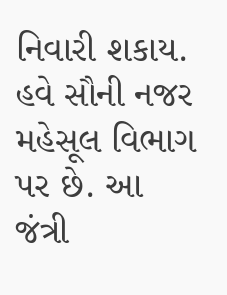નિવારી શકાય.
હવે સૌની નજર મહેસૂલ વિભાગ પર છે. આ જંત્રી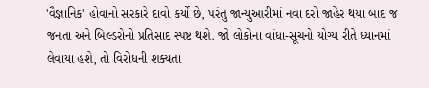'વૈજ્ઞાનિક' હોવાનો સરકારે દાવો કર્યો છે, પરંતુ જાન્યુઆરીમાં નવા દરો જાહેર થયા બાદ જ જનતા અને બિલ્ડરોનો પ્રતિસાદ સ્પષ્ટ થશે. જો લોકોના વાંધા-સૂચનો યોગ્ય રીતે ધ્યાનમાં લેવાયા હશે, તો વિરોધની શક્યતા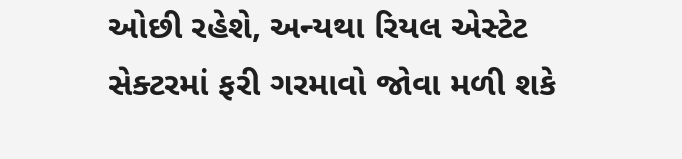ઓછી રહેશે, અન્યથા રિયલ એસ્ટેટ સેક્ટરમાં ફરી ગરમાવો જોવા મળી શકે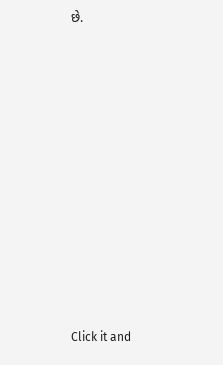છે.












Click it and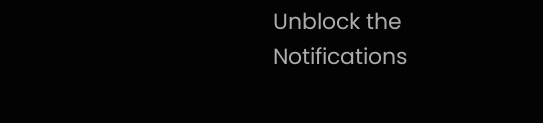Unblock the Notifications